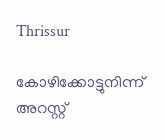Thrissur

കോഴിക്കോട്ടുനിന്ന് അറസ്റ്റ്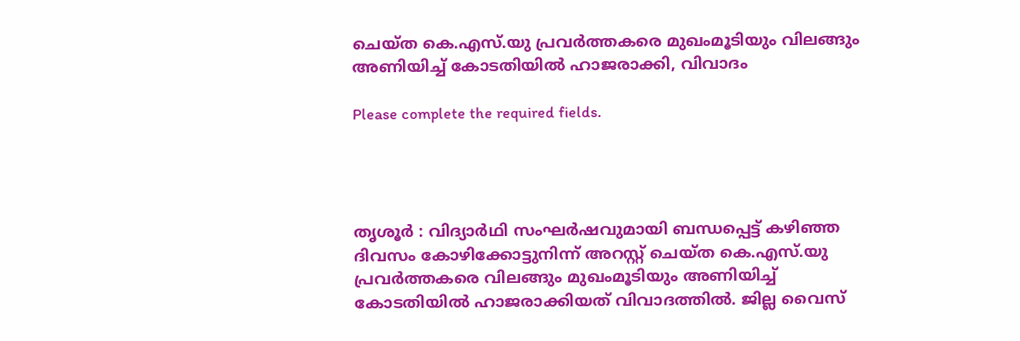ചെയ്ത കെ.എസ്.യു പ്രവർത്തകരെ മുഖംമൂടിയും വിലങ്ങും അണിയിച്ച് കോടതിയിൽ ഹാജരാക്കി, വിവാദം

Please complete the required fields.




തൃശൂർ : വിദ്യാർഥി സംഘർഷവുമായി ബന്ധപ്പെട്ട് കഴിഞ്ഞ ദിവസം കോഴിക്കോട്ടുനിന്ന് അറസ്റ്റ് ചെയ്ത കെ.എസ്.യു പ്രവർത്തകരെ വിലങ്ങും മുഖംമൂടിയും അണിയിച്ച് കോടതിയിൽ ഹാജരാക്കിയത് വിവാദത്തിൽ. ജില്ല വൈസ്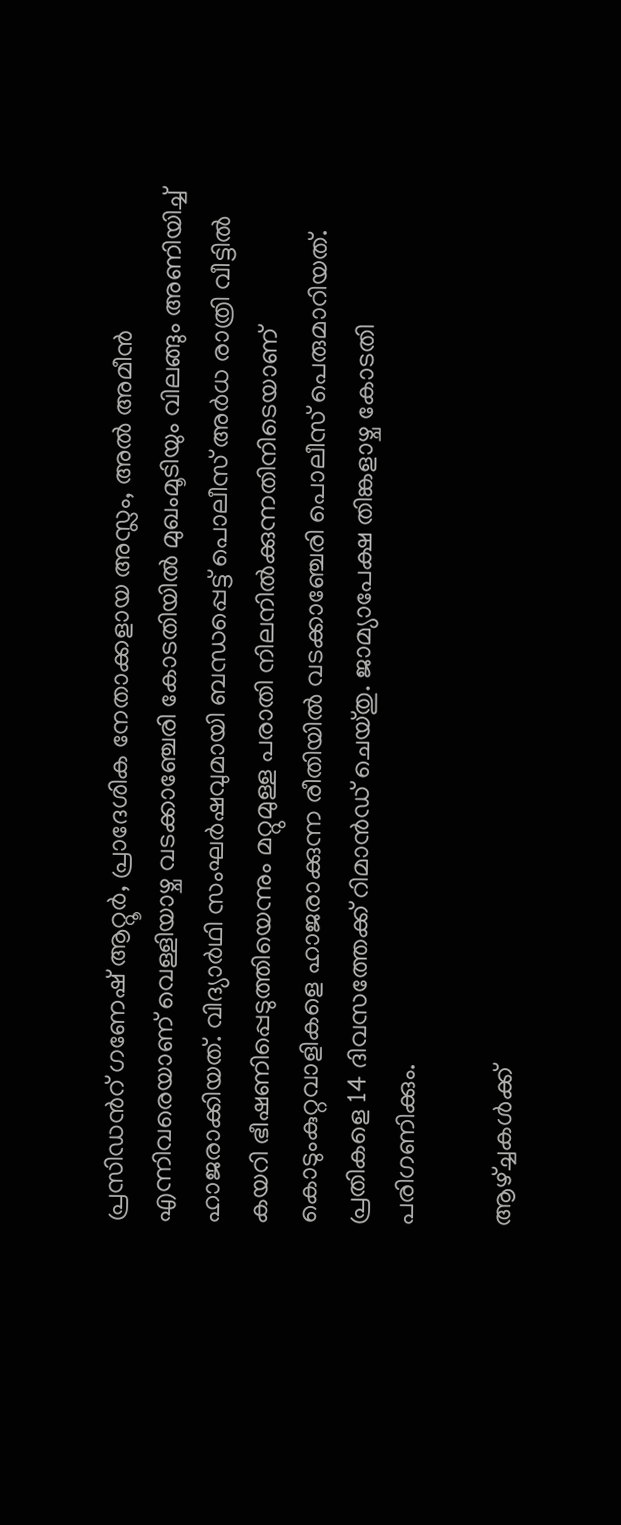പ്രസിഡന്‍റ് ഗണേഷ് ആറ്റൂർ, പ്രാദേശിക നേതാക്കളായ അസ്ലം, അൽ അമീൻ എന്നിവരെയാണ് വെള്ളിയാഴ്ച വടക്കാഞ്ചേരി കോടതിയിൽ മുഖംമൂടിയും വിലങ്ങും അണിയിച്ച് ഹാജരാക്കിയത്. വിദ്യാർഥി സംഘർഷവുമായി ബന്ധപ്പെട്ട് പൊലീസ് അർധ രാത്രി വീട്ടിൽ കയറി ഭീഷണിപ്പെടുത്തിയെന്നും മറ്റുമുള്ള പരാതി നിലനിൽക്കുന്നതിനിടെയാണ് കൊടുംകുറ്റവാളികളെ ഹാജരാക്കുന്ന രീതിയിൽ വടക്കാഞ്ചേരി പൊലീസ് പെരുമാറിയത്. പ്രതികളെ 14 ദിവസത്തേക്ക് റിമാൻഡ് ചെയ്തു. ജാമ്യാപേക്ഷ തിങ്കളാഴ്ച കോടതി പരിഗണിക്കും.

ആഴ്ച്ചകള്‍ക്ക്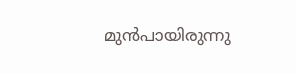മുന്‍പായിരുന്നു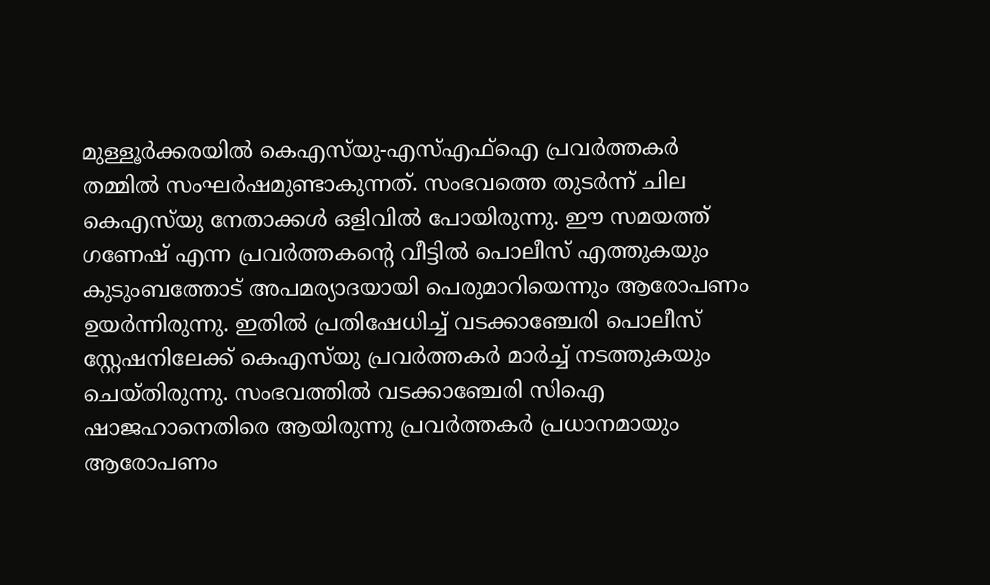മുള്ളൂര്‍ക്കരയില്‍ കെഎസ്‌യു-എസ്എഫ്‌ഐ പ്രവര്‍ത്തകര്‍ തമ്മില്‍ സംഘര്‍ഷമുണ്ടാകുന്നത്. സംഭവത്തെ തുടര്‍ന്ന് ചില കെഎസ്‌യു നേതാക്കള്‍ ഒളിവില്‍ പോയിരുന്നു. ഈ സമയത്ത് ഗണേഷ് എന്ന പ്രവര്‍ത്തകന്റെ വീട്ടില്‍ പൊലീസ് എത്തുകയും കുടുംബത്തോട് അപമര്യാദയായി പെരുമാറിയെന്നും ആരോപണം ഉയര്‍ന്നിരുന്നു. ഇതില്‍ പ്രതിഷേധിച്ച് വടക്കാഞ്ചേരി പൊലീസ് സ്റ്റേഷനിലേക്ക് കെഎസ്‌യു പ്രവര്‍ത്തകര്‍ മാര്‍ച്ച് നടത്തുകയും ചെയ്തിരുന്നു. സംഭവത്തില്‍ വടക്കാഞ്ചേരി സിഐ ഷാജഹാനെതിരെ ആയിരുന്നു പ്രവര്‍ത്തകര്‍ പ്രധാനമായും ആരോപണം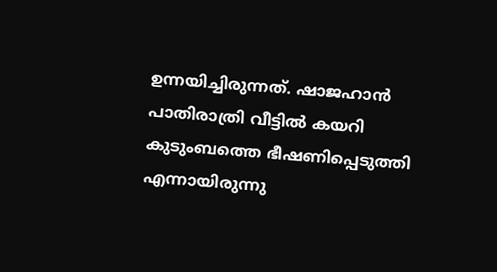ഉന്നയിച്ചിരുന്നത്. ഷാജഹാന്‍ പാതിരാത്രി വീട്ടില്‍ കയറി കുടുംബത്തെ ഭീഷണിപ്പെടുത്തി എന്നായിരുന്നു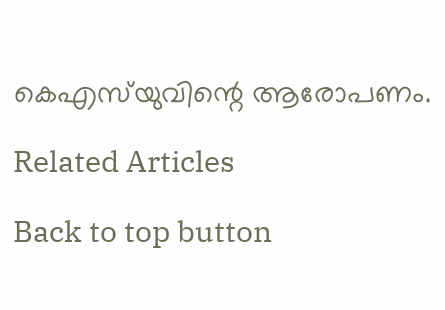കെഎസ്‌യുവിന്റെ ആരോപണം.

Related Articles

Back to top button